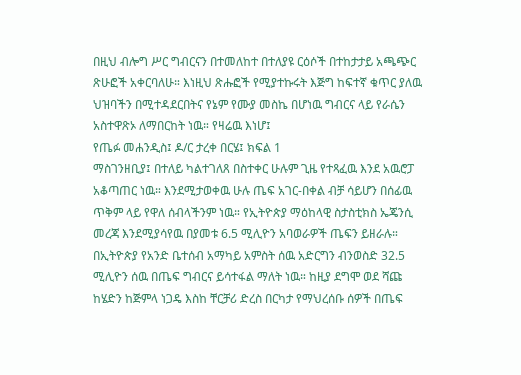በዚህ ብሎግ ሥር ግብርናን በተመለከተ በተለያዩ ርዕሶች በተከታታይ አጫጭር ጽሁፎች አቀርባለሁ። እነዚህ ጽሑፎች የሚያተኩሩት እጅግ ከፍተኛ ቁጥር ያለዉ ህዝባችን በሚተዳደርበትና የኔም የሙያ መስኬ በሆነዉ ግብርና ላይ የራሴን አስተዋጽኦ ለማበርከት ነዉ። የዛሬዉ እነሆ፤
የጤፉ መሐንዲስ፤ ዶ/ር ታረቀ በርሄ፤ ክፍል 1
ማስገንዘቢያ፤ በተለይ ካልተገለጸ በስተቀር ሁሉም ጊዜ የተጻፈዉ እንደ አዉሮፓ አቆጣጠር ነዉ። እንደሚታወቀዉ ሁሉ ጤፍ አገር-በቀል ብቻ ሳይሆን በሰፊዉ ጥቅም ላይ የዋለ ሰብላችንም ነዉ። የኢትዮጵያ ማዕከላዊ ስታስቲክስ ኤጄንሲ መረጃ እንደሚያሳየዉ በያመቱ 6.5 ሚሊዮን አባወራዎች ጤፍን ይዘራሉ። በኢትዮጵያ የአንድ ቤተሰብ አማካይ አምስት ሰዉ አድርግን ብንወስድ 32.5 ሚሊዮን ሰዉ በጤፍ ግብርና ይሳተፋል ማለት ነዉ። ከዚያ ደግሞ ወደ ሻጩ ከሄድን ከጅምላ ነጋዴ እስከ ቸርቻሪ ድረስ በርካታ የማህረሰቡ ሰዎች በጤፍ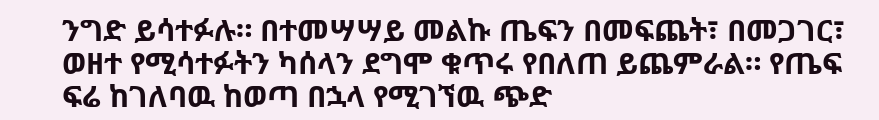ንግድ ይሳተፉሉ። በተመሣሣይ መልኩ ጤፍን በመፍጨት፣ በመጋገር፣ ወዘተ የሚሳተፉትን ካሰላን ደግሞ ቁጥሩ የበለጠ ይጨምራል። የጤፍ ፍሬ ከገለባዉ ከወጣ በኋላ የሚገኘዉ ጭድ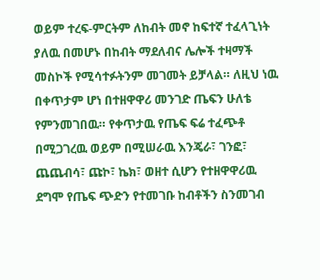ወይም ተረፍ-ምርትም ለከብት መኖ ከፍተኛ ተፈላጊነት ያለዉ በመሆኑ በከብት ማደለብና ሌሎች ተዛማች መስኮች የሚሳተፉትንም መገመት ይቻላል። ለዚህ ነዉ በቀጥታም ሆነ በተዘዋዋሪ መንገድ ጤፍን ሁለቴ የምንመገበዉ። የቀጥታዉ የጤፍ ፍሬ ተፈጭቶ በሚጋገረዉ ወይም በሚሠራዉ እንጄራ፣ ገንፎ፣ ጨጨብሳ፣ ጩኮ፣ ኬክ፣ ወዘተ ሲሆን የተዘዋዋሪዉ ደግሞ የጤፍ ጭድን የተመገቡ ከብቶችን ስንመገብ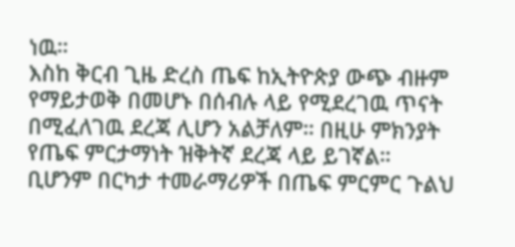ነዉ።
እስከ ቅርብ ጊዜ ድረስ ጤፍ ከኢትዮጵያ ውጭ ብዙም የማይታወቅ በመሆኑ በሰብሉ ላይ የሚደረገዉ ጥናት በሚፈለገዉ ደረጃ ሊሆን አልቻለም። በዚሁ ምክንያት የጤፍ ምርታማነት ዝቅትኛ ደረጃ ላይ ይገኛል። ቢሆንም በርካታ ተመራማሪዎች በጤፍ ምርምር ጉልህ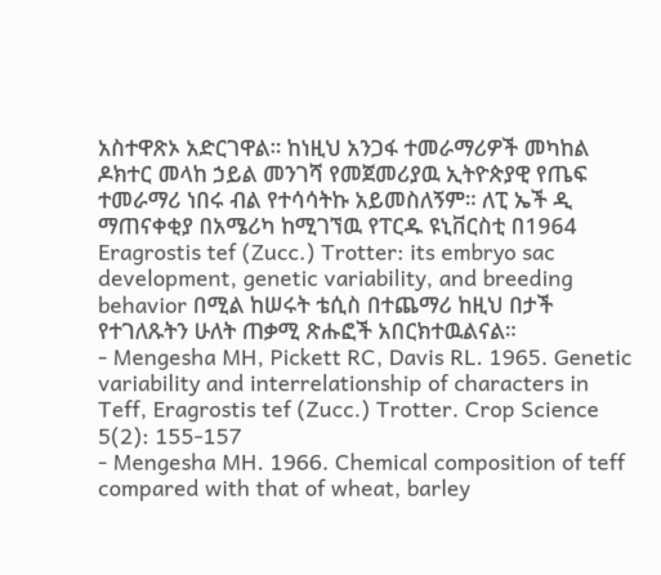አስተዋጽኦ አድርገዋል። ከነዚህ አንጋፋ ተመራማሪዎች መካከል ዶክተር መላከ ኃይል መንገሻ የመጀመሪያዉ ኢትዮጵያዊ የጤፍ ተመራማሪ ነበሩ ብል የተሳሳትኩ አይመስለኝም። ለፒ ኤች ዲ ማጠናቀቂያ በአሜሪካ ከሚገኘዉ የፐርዱ ዩኒቨርስቲ በ1964 Eragrostis tef (Zucc.) Trotter: its embryo sac development, genetic variability, and breeding behavior በሚል ከሠሩት ቴሲስ በተጨማሪ ከዚህ በታች የተገለጹትን ሁለት ጠቃሚ ጽሑፎች አበርክተዉልናል።
- Mengesha MH, Pickett RC, Davis RL. 1965. Genetic variability and interrelationship of characters in Teff, Eragrostis tef (Zucc.) Trotter. Crop Science 5(2): 155-157
- Mengesha MH. 1966. Chemical composition of teff compared with that of wheat, barley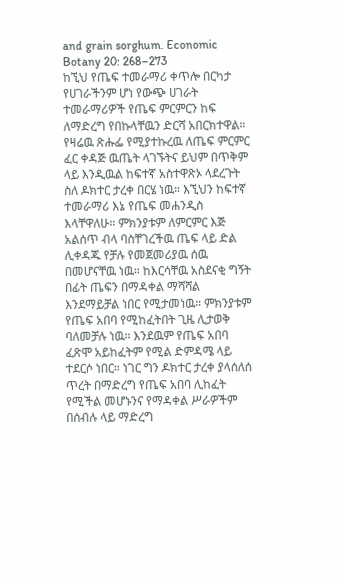and grain sorghum. Economic Botany 20: 268–273
ከኚህ የጤፍ ተመራማሪ ቀጥሎ በርካታ የሀገራችንም ሆነ የውጭ ሀገራት ተመራማሪዎች የጤፍ ምርምርን ከፍ ለማድረግ የበኩላቸዉን ድርሻ አበርክተዋል።
የዛሬዉ ጽሑፌ የሚያተኩረዉ ለጤፍ ምርምር ፈር ቀዳጅ ዉጤት ላገኙትና ይህም በጥቅም ላይ እንዲዉል ከፍተኛ አስተዋጽኦ ላደረጉት ስለ ዶክተር ታረቀ በርሄ ነዉ። እኚህን ከፍተኛ ተመራማሪ እኔ የጤፍ መሐንዲስ እላቸዋለሁ። ምክንያቱም ለምርምር እጅ አልሰጥ ብላ ባስቸገረችዉ ጤፍ ላይ ድል ሊቀዳጁ የቻሉ የመጀመሪያዉ ሰዉ በመሆናቸዉ ነዉ። ከእርሳቸዉ አስደናቂ ግኝት በፊት ጤፍን በማዳቀል ማሻሻል እንደማይቻል ነበር የሚታመነዉ። ምክንያቱም የጤፍ አበባ የሚከፈትበት ጊዜ ሊታወቅ ባለመቻሉ ነዉ። እንደዉም የጤፍ አበባ ፈጽሞ አይከፈትም የሚል ድምዳሜ ላይ ተደርሶ ነበር። ነገር ግን ዶክተር ታረቀ ያላሰለሰ ጥረት በማድረግ የጤፍ አበባ ሊከፈት የሚችል መሆኑንና የማዳቀል ሥራዎችም በሰብሉ ላይ ማድረግ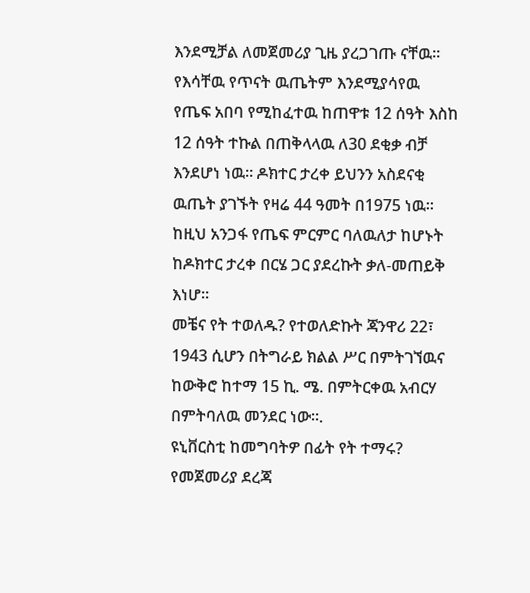እንደሚቻል ለመጀመሪያ ጊዜ ያረጋገጡ ናቸዉ። የእሳቸዉ የጥናት ዉጤትም እንደሚያሳየዉ የጤፍ አበባ የሚከፈተዉ ከጠዋቱ 12 ሰዓት እስከ 12 ሰዓት ተኩል በጠቅላላዉ ለ30 ደቂቃ ብቻ እንደሆነ ነዉ። ዶክተር ታረቀ ይህንን አስደናቂ ዉጤት ያገኙት የዛሬ 44 ዓመት በ1975 ነዉ።
ከዚህ አንጋፋ የጤፍ ምርምር ባለዉለታ ከሆኑት ከዶክተር ታረቀ በርሄ ጋር ያደረኩት ቃለ-መጠይቅ እነሆ።
መቼና የት ተወለዱ? የተወለድኩት ጃንዋሪ 22፣ 1943 ሲሆን በትግራይ ክልል ሥር በምትገኘዉና ከውቅሮ ከተማ 15 ኪ. ሜ. በምትርቀዉ አብርሃ በምትባለዉ መንደር ነው።.
ዩኒቨርስቲ ከመግባትዎ በፊት የት ተማሩ? የመጀመሪያ ደረጃ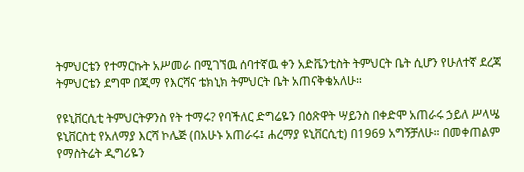ትምህርቴን የተማርኩት አሥመራ በሚገኘዉ ሰባተኛዉ ቀን አድቬንቲስት ትምህርት ቤት ሲሆን የሁለተኛ ደረጃ ትምህርቴን ደግሞ በጂማ የእርሻና ቴክኒክ ትምህርት ቤት አጠናቅቄአለሁ።

የዩኒቨርሲቲ ትምህርትዎንስ የት ተማሩ? የባችለር ድግሬዬን በዕጽዋት ሣይንስ በቀድሞ አጠራሩ ኃይለ ሥላሤ ዩኒቨርስቲ የአለማያ እርሻ ኮሌጅ (በአሁኑ አጠራሩ፤ ሐረማያ ዩኒቨርሲቲ) በ1969 አግኝቻለሁ። በመቀጠልም የማስትሬት ዲግሪዬን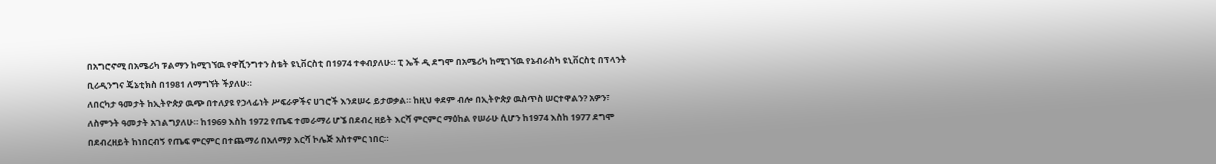በአግሮኖሚ በአሜሪካ ፑልማን ከሚገኘዉ የዋሺንግተን ስቴት ዩኒቨርስቲ በ1974 ተቀብያለሁ። ፒ ኤች ዲ ደግሞ በአሜሪካ ከሚገኘዉ የኔብራስካ ዩኒቨርስቲ በፕላንት ቢሪዲንግና ጄኔቲክስ በ1981 ለማግኘት ችያለሁ።
ለበርካታ ዓመታት ከኢትዮጵያ ዉጭ በተለያዩ የኃላፊነት ሥፍራዎችና ሀገሮች እንደሠሩ ይታወቃል። ከዚህ ቀደም ብሎ በኢትዮጵያ ዉስጥስ ሠርተዋልን? አዎን፣ ለስምንት ዓመታት አገልግያለሁ። ከ1969 እስከ 1972 የጤፍ ተመራማሪ ሆኜ በደብረ ዘይት እርሻ ምርምር ማዕከል የሠራሁ ሲሆን ከ1974 እስከ 1977 ደግሞ በደብረዘይት ከነበርብኝ የጤፍ ምርምር በተጨማሪ በአለማያ እርሻ ኮሌጅ አስተምር ነበር።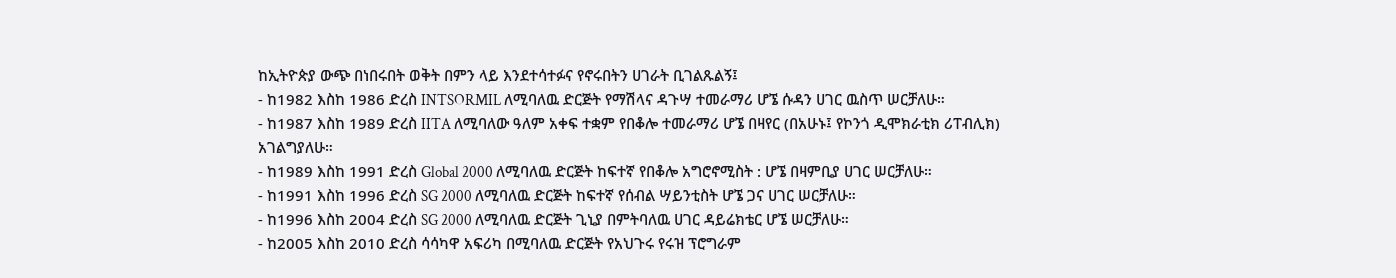ከኢትዮጵያ ውጭ በነበሩበት ወቅት በምን ላይ እንደተሳተፉና የኖሩበትን ሀገራት ቢገልጹልኝ፤
- ከ1982 እስከ 1986 ድረስ INTSORMIL ለሚባለዉ ድርጅት የማሽላና ዳጉሣ ተመራማሪ ሆኜ ሱዳን ሀገር ዉስጥ ሠርቻለሁ።
- ከ1987 እስከ 1989 ድረስ IITA ለሚባለው ዓለም አቀፍ ተቋም የበቆሎ ተመራማሪ ሆኜ በዛየር (በአሁኑ፤ የኮንጎ ዲሞክራቲክ ሪፐብሊክ) አገልግያለሁ።
- ከ1989 እስከ 1991 ድረስ Global 2000 ለሚባለዉ ድርጅት ከፍተኛ የበቆሎ አግሮኖሚስት : ሆኜ በዛምቢያ ሀገር ሠርቻለሁ።
- ከ1991 እስከ 1996 ድረስ SG 2000 ለሚባለዉ ድርጅት ከፍተኛ የሰብል ሣይንቲስት ሆኜ ጋና ሀገር ሠርቻለሁ።
- ከ1996 እስከ 2004 ድረስ SG 2000 ለሚባለዉ ድርጅት ጊኒያ በምትባለዉ ሀገር ዳይሬክቴር ሆኜ ሠርቻለሁ።
- ከ2005 እስከ 2010 ድረስ ሳሳካዋ አፍሪካ በሚባለዉ ድርጅት የአህጉሩ የሩዝ ፕሮግራም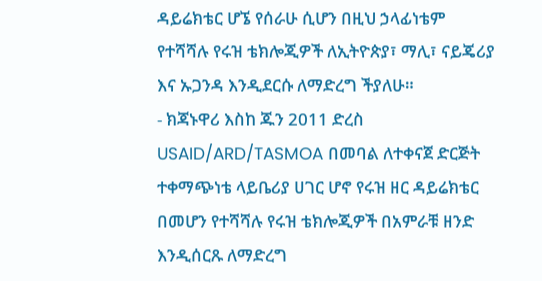ዳይሬክቴር ሆኜ የሰራሁ ሲሆን በዚህ ኃላፊነቴም የተሻሻሉ የሩዝ ቴክሎጂዎች ለኢትዮጵያ፣ ማሊ፣ ናይጄሪያ እና ኡጋንዳ እንዲደርሱ ለማድረግ ችያለሁ።
- ክጃኑዋሪ እስከ ጁን 2011 ድረስ USAID/ARD/TASMOA በመባል ለተቀናጀ ድርጅት ተቀማጭነቴ ላይቤሪያ ሀገር ሆኖ የሩዝ ዘር ዳይሬክቴር በመሆን የተሻሻሉ የሩዝ ቴክሎጂዎች በአምራቹ ዘንድ እንዲሰርጹ ለማድረግ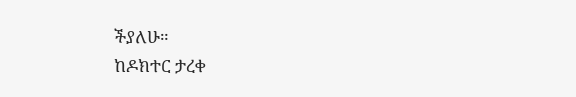ችያለሁ።
ከዶክተር ታረቀ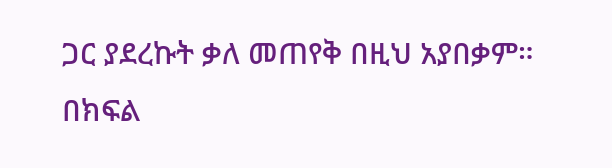ጋር ያደረኩት ቃለ መጠየቅ በዚህ አያበቃም። በክፍል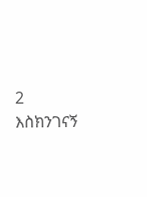2 እስክንገናኝ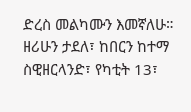ድረስ መልካሙን እመኛለሁ።
ዘሪሁን ታደለ፣ ከበርን ከተማ ስዊዘርላንድ፣ የካቲት 13፣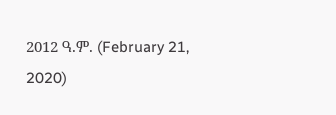2012 ዓ.ም. (February 21, 2020)